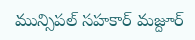మున్సిపల్ సహకార్ మజ్దూర్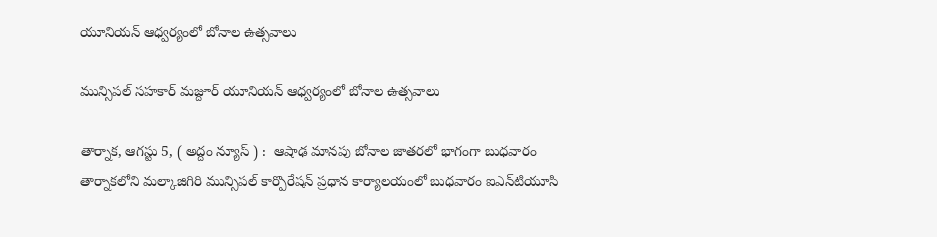యూనియన్ ఆధ్వర్యంలో బోనాల ఉత్సవాలు

మున్సిపల్ సహకార్ మజ్దూర్ యూనియన్ ఆధ్వర్యంలో బోనాల ఉత్సవాలు

తార్నాక‌, ఆగ‌స్టు 5, ( అద్దం న్యూస్ ) :  ఆషాఢ మానపు బోనాల జాతరలో భాగంగా బుధవారం తార్నాకలోని మల్కాజిగిరి మున్సిపల్ కార్పొరేషన్ ప్రధాన కార్యాలయంలో బుధ‌వారం ఐఎన్‌టియూసి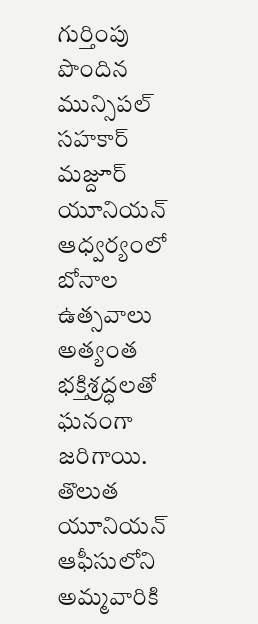గుర్తింపు పొందిన మున్సిపల్ సహకార్ మజ్దూర్ యూనియన్ ఆధ్వర్యంలో బోనాల ఉత్సవాలు అత్యంత భక్తిశ్రద్ధలతో ఘనంగా జరిగాయి. తొలుత యూనియన్ ఆఫీసులోని అమ్మవారికి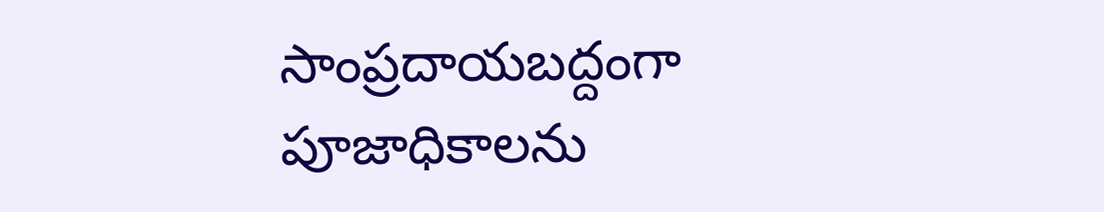సాంప్రదాయబద్దంగా పూజాధికాలను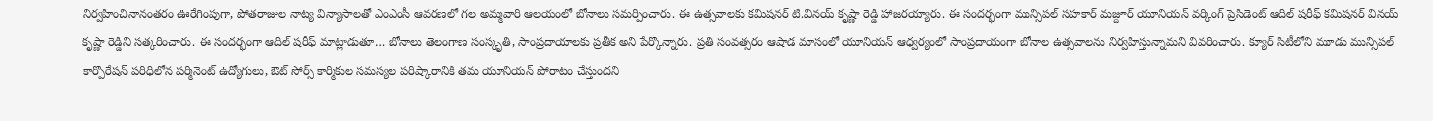నిర్వహించినానంతరం ఊరేగింపుగా, పోతరాజుల నాట్య విన్యాసాలతో ఎంఎంసీ ఆవరణలో గ‌ల‌ అమ్మవారి ఆలయంలో బోనాలు సమర్పించారు. ఈ ఉత్సవాలకు కమిషనర్ టి.వినయ్ కృష్ణా రెడ్డి హాజరయ్యారు. ఈ సందర్భంగా మున్సిపల్ సహకార్ మజ్దూర్ యూనియన్ వర్కింగ్ ప్రెసిడెంట్ ఆదిల్ షరీఫ్ కమిషనర్ వినయ్ కృష్ణా రెడ్డిని సత్కరించారు. ఈ సందర్భంగా ఆదిల్ షరీఫ్ మాట్లాడుతూ… బోనాలు తెలంగాణ సంస్కృతి, సాంప్రదాయాలకు ప్రతీక అని పేర్కొన్నారు. ప్రతి సంవత్సరం ఆషాడ మాసంలో యూనియన్ ఆధ్వర్యంలో సాంప్రదాయంగా బోనాల ఉత్సవాలను నిర్వహిస్తున్నామని వివరించారు. క్యూర్ సిటీలోని మూడు మున్సిపల్ కార్పొరేషన్ పరిధిలోన పర్మినెంట్ ఉద్యోగులు, ఔట్ సోర్స్ కార్మికుల సమస్యల పరిష్కారానికి తమ యూనియన్ పోరాటం చేస్తుందని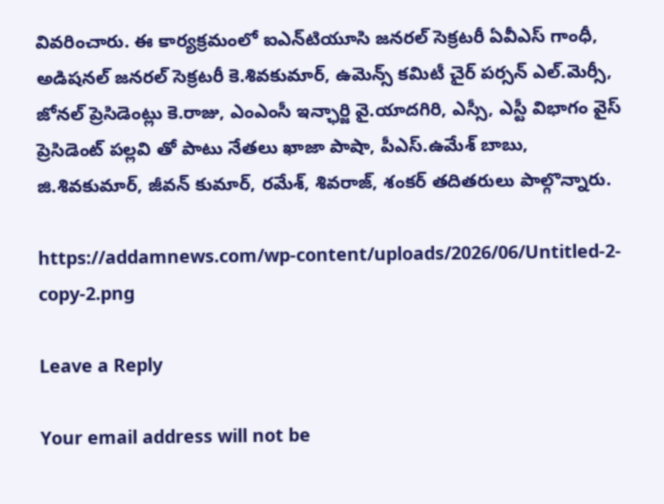వివరించారు. ఈ కార్యక్రమంలో ఐఎన్‌టియూసి జనరల్ సెక్రటరీ ఏవీఎస్ గాంధీ, అడిషనల్ జనరల్ సెక్రటరీ కె.శివకుమార్, ఉమెన్స్ కమిటీ చైర్ పర్సన్ ఎల్.మెర్సీ, జోనల్ ప్రెసిడెంట్లు కె.రాజు, ఎంఎంసీ ఇన్ఛార్జి వై.యాదగిరి, ఎస్సీ, ఎస్టీ విభాగం వైస్ ప్రెసిడెంట్ పల్లవి తో పాటు నేతలు ఖాజా పాషా, పీఎస్.ఉమేశ్ బాబు, జి.శివకుమార్, జీవన్ కుమార్, రమేశ్, శివరాజ్, శంకర్ తదితరులు పాల్గొన్నారు.

https://addamnews.com/wp-content/uploads/2026/06/Untitled-2-copy-2.png

Leave a Reply

Your email address will not be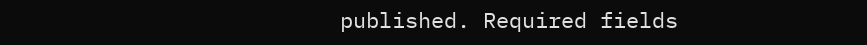published. Required fields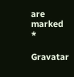are marked *

Gravatar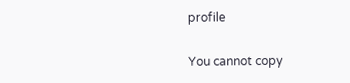profile

You cannot copy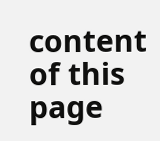content of this page